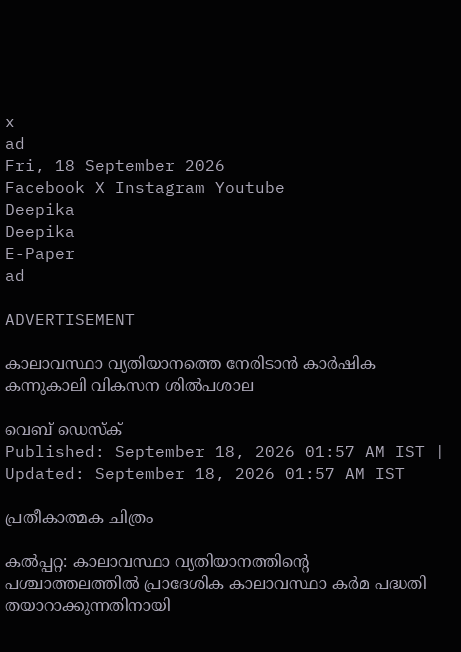x
ad
Fri, 18 September 2026
Facebook X Instagram Youtube
Deepika
Deepika
E-Paper
ad

ADVERTISEMENT

കാലാവസ്ഥാ വ്യതിയാനത്തെ നേരിടാൻ കാർഷിക കന്നുകാലി വികസന ശിൽപശാല

വെബ് ഡെസ്ക്
Published: September 18, 2026 01:57 AM IST | Updated: September 18, 2026 01:57 AM IST

പ്രതീകാത്മക ചിത്രം

കൽപ്പറ്റ: കാലാവസ്ഥാ വ്യതിയാനത്തിന്‍റെ പശ്ചാത്തലത്തിൽ പ്രാദേശിക കാലാവസ്ഥാ കർമ പദ്ധതി തയാറാക്കുന്നതിനായി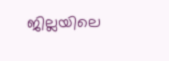ജില്ലയിലെ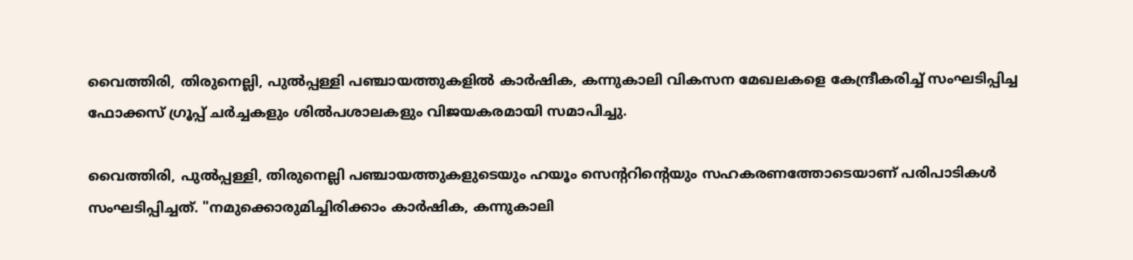വൈത്തിരി, തിരുനെല്ലി, പുൽപ്പള്ളി പഞ്ചായത്തുകളിൽ കാർഷിക, കന്നുകാലി വികസന മേഖലകളെ കേന്ദ്രീകരിച്ച് സംഘടിപ്പിച്ച ഫോക്കസ് ഗ്രൂപ്പ് ചർച്ചകളും ശിൽപശാലകളും വിജയകരമായി സമാപിച്ചു.

വൈത്തിരി, പുൽപ്പള്ളി, തിരുനെല്ലി പഞ്ചായത്തുകളുടെയും ഹയൂം സെന്‍ററിന്‍റെയും സഹകരണത്തോടെയാണ് പരിപാടികൾ സംഘടിപ്പിച്ചത്. "നമുക്കൊരുമിച്ചിരിക്കാം കാർഷിക, കന്നുകാലി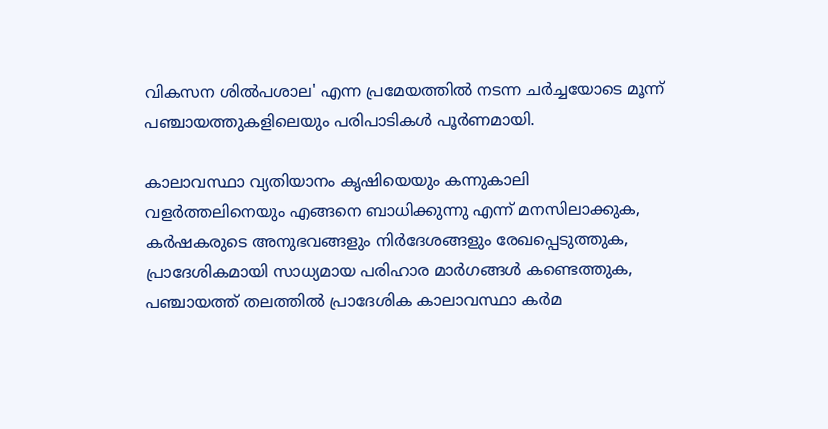വികസന ശിൽപശാല' എന്ന പ്രമേയത്തിൽ നടന്ന ചർച്ചയോടെ മൂന്ന് പഞ്ചായത്തുകളിലെയും പരിപാടികൾ പൂർണമായി.

കാലാവസ്ഥാ വ്യതിയാനം കൃഷിയെയും കന്നുകാലി വളർത്തലിനെയും എങ്ങനെ ബാധിക്കുന്നു എന്ന് മനസിലാക്കുക, കർഷകരുടെ അനുഭവങ്ങളും നിർദേശങ്ങളും രേഖപ്പെടുത്തുക, പ്രാദേശികമായി സാധ്യമായ പരിഹാര മാർഗങ്ങൾ കണ്ടെത്തുക, പഞ്ചായത്ത് തലത്തിൽ പ്രാദേശിക കാലാവസ്ഥാ കർമ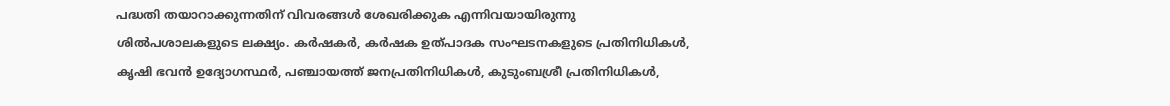പദ്ധതി തയാറാക്കുന്നതിന് വിവരങ്ങൾ ശേഖരിക്കുക എന്നിവയായിരുന്നു ശിൽപശാലകളുടെ ലക്ഷ്യം. കർഷകർ, കർഷക ഉത്പാദക സംഘടനകളുടെ പ്രതിനിധികൾ, കൃഷി ഭവൻ ഉദ്യോഗസ്ഥർ, പഞ്ചായത്ത് ജനപ്രതിനിധികൾ, കുടുംബശ്രീ പ്രതിനിധികൾ,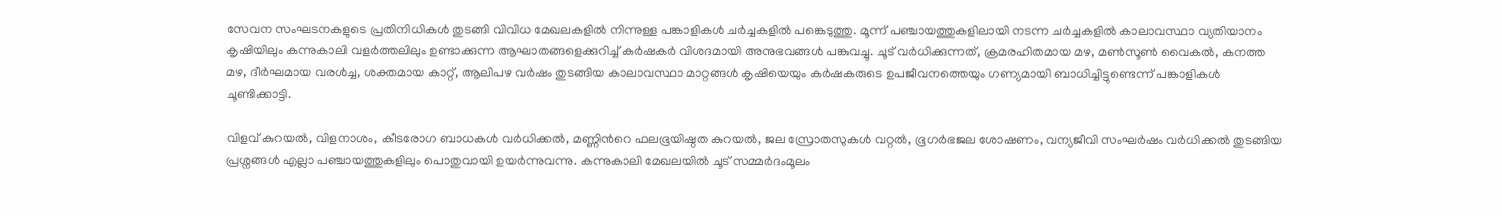സേവന സംഘടനകളുടെ പ്രതിനിധികൾ തുടങ്ങി വിവിധ മേഖലകളിൽ നിന്നുള്ള പങ്കാളികൾ ചർച്ചകളിൽ പങ്കെടുത്തു. മൂന്ന് പഞ്ചായത്തുകളിലായി നടന്ന ചർച്ചകളിൽ കാലാവസ്ഥാ വ്യതിയാനം കൃഷിയിലും കന്നുകാലി വളർത്തലിലും ഉണ്ടാക്കുന്ന ആഘാതങ്ങളെക്കുറിച്ച് കർഷകർ വിശദമായി അനുഭവങ്ങൾ പങ്കുവച്ചു. ചൂട് വർധിക്കുന്നത്, ക്രമരഹിതമായ മഴ, മണ്‍സൂണ്‍ വൈകൽ, കനത്ത മഴ, ദീർഘമായ വരൾച്ച, ശക്തമായ കാറ്റ്, ആലിപഴ വർഷം തുടങ്ങിയ കാലാവസ്ഥാ മാറ്റങ്ങൾ കൃഷിയെയും കർഷകരുടെ ഉപജീവനത്തെയും ഗണ്യമായി ബാധിച്ചിട്ടുണ്ടെന്ന് പങ്കാളികൾ ചൂണ്ടിക്കാട്ടി.

വിളവ് കുറയൽ, വിളനാശം, കീടരോഗ ബാധകൾ വർധിക്കൽ, മണ്ണിന്‍റെ ഫലഭൂയിഷ്ഠത കുറയൽ, ജല സ്രോതസുകൾ വറ്റൽ, ഭൂഗർഭജല ശോഷണം, വന്യജീവി സംഘർഷം വർധിക്കൽ തുടങ്ങിയ പ്രശ്നങ്ങൾ എല്ലാ പഞ്ചായത്തുകളിലും പൊതുവായി ഉയർന്നുവന്നു. കന്നുകാലി മേഖലയിൽ ചൂട് സമ്മർദംമൂലം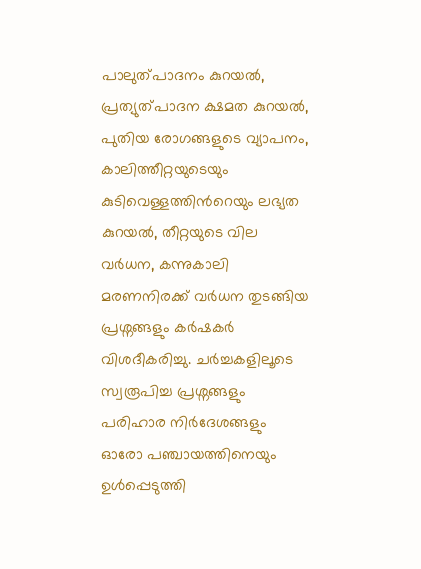പാലുത്പാദനം കുറയൽ, പ്രത്യുത്പാദന ക്ഷമത കുറയൽ, പുതിയ രോഗങ്ങളുടെ വ്യാപനം, കാലിത്തീറ്റയുടെയും കുടിവെള്ളത്തിന്‍റെയും ലഭ്യത കുറയൽ, തീറ്റയുടെ വില വർധന, കന്നുകാലി മരണനിരക്ക് വർധന തുടങ്ങിയ പ്രശ്നങ്ങളും കർഷകർ വിശദീകരിച്ചു. ചർച്ചകളിലൂടെ സ്വരൂപിച്ച പ്രശ്നങ്ങളും പരിഹാര നിർദേശങ്ങളും ഓരോ പഞ്ചായത്തിനെയും ഉൾപ്പെടുത്തി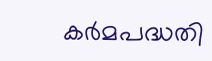കർമപദ്ധതി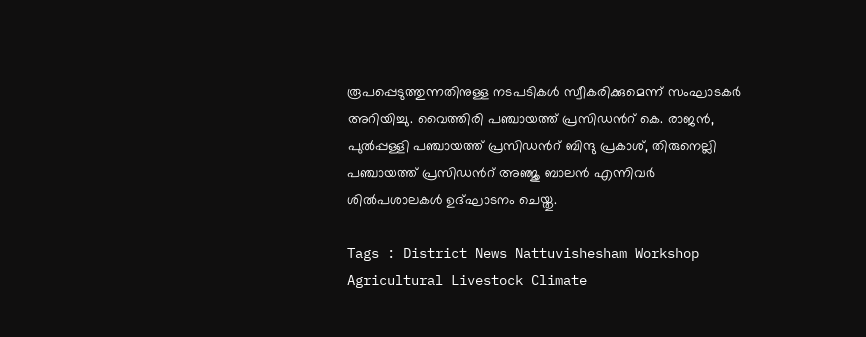രൂപപ്പെടുത്തുന്നതിനുള്ള നടപടികൾ സ്വീകരിക്കുമെന്ന് സംഘാടകർ അറിയിച്ചു. വൈത്തിരി പഞ്ചായത്ത് പ്രസിഡന്‍റ് കെ. രാജൻ, പുൽപ്പള്ളി പഞ്ചായത്ത് പ്രസിഡന്‍റ് ബിന്ദു പ്രകാശ്, തിരുനെല്ലി പഞ്ചായത്ത് പ്രസിഡന്‍റ് അഞ്ജു ബാലൻ എന്നിവർ ശിൽപശാലകൾ ഉദ്ഘാടനം ചെയ്തു.

Tags : District News Nattuvishesham Workshop Agricultural Livestock Climate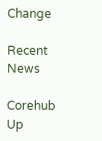Change

Recent News

Corehub Up